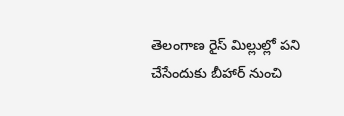తెలంగాణ రైస్ మిల్లుల్లో పని చేసేందుకు బీహార్ నుంచి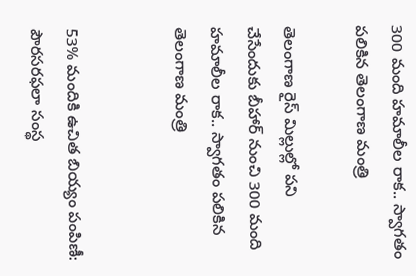300 మంది హమాలీల రాక.. స్వాగతం పలికిన తెలంగాణ మంత్రి

తెలంగాణ రైస్ మిల్లుల్లో పని చేసేందుకు బీహార్ నుంచి 300 మంది హమాలీల రాక.. స్వాగతం పలికిన తెలంగాణ మంత్రి


53% మందికి ఉచిత బియ్యం పంపిణీ: పౌరసరఫలా సంస్థ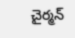చైర్మన్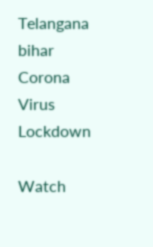Telangana
bihar
Corona Virus
Lockdown

Watch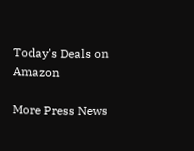Today's Deals on Amazon

More Press News